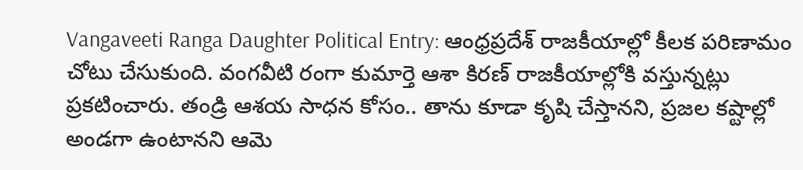Vangaveeti Ranga Daughter Political Entry: ఆంధ్రప్రదేశ్ రాజకీయాల్లో కీలక పరిణామం చోటు చేసుకుంది. వంగవీటి రంగా కుమార్తె ఆశా కిరణ్ రాజకీయాల్లోకి వస్తున్నట్లు ప్రకటించారు. తండ్రి ఆశయ సాధన కోసం.. తాను కూడా కృషి చేస్తానని, ప్రజల కష్టాల్లో అండగా ఉంటానని ఆమె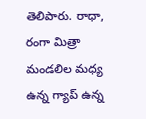తెలిపారు. రాధా, రంగా మిత్రా మండలిల మధ్య ఉన్న గ్యాప్ ఉన్న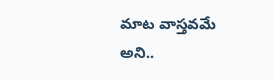మాట వాస్తవమే అని..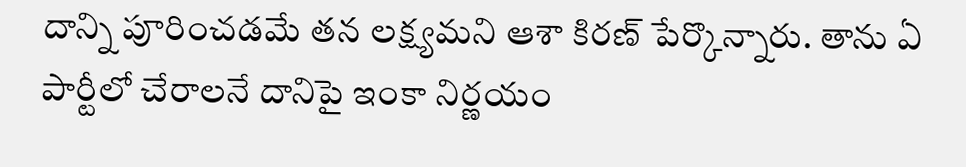దాన్ని పూరించడమే తన లక్ష్యమని ఆశా కిరణ్ పేర్కొన్నారు. తాను ఏ పార్టీలో చేరాలనే దానిపై ఇంకా నిర్ణయం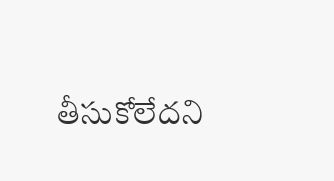తీసుకోలేదని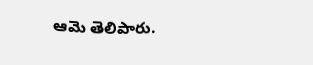ఆమె తెలిపారు.